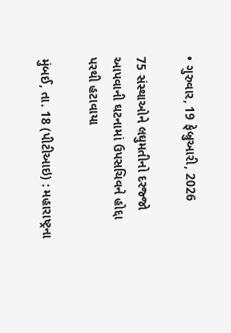• ગુરુવાર, 19 ફેબ્રુઆરી, 2026

75 સંસ્થાઓને લઘુમતીનો દરજ્જો આપવાની ઘટનામાં ઉપસચિવને હોદ્દા પરથી હટાવાયા

મુંબઈ, તા. 18 (પીટીઆઇ) : મહારાષ્ટ્રના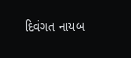દિવંગત નાયબ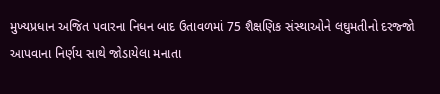મુખ્યપ્રધાન અજિત પવારના નિધન બાદ ઉતાવળમાં 75 શૈક્ષણિક સંસ્થાઓને લઘુમતીનો દરજ્જો આપવાના નિર્ણય સાથે જોડાયેલા મનાતા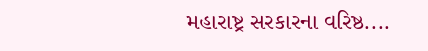મહારાષ્ટ્ર સરકારના વરિષ્ઠ....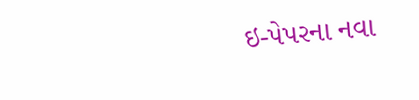ઇ-પેપરના નવા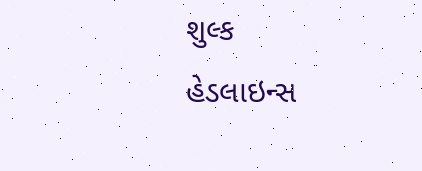શુલ્ક
હેડલાઇન્સ